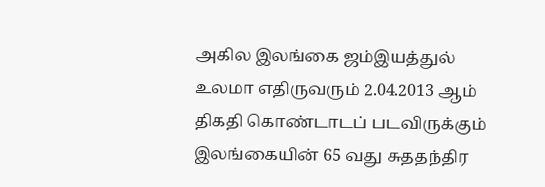அகில இலங்கை ஜம்இயத்துல் உலமா எதிருவரும் 2.04.2013 ஆம் திகதி கொண்டாடப் படவிருக்கும் இலங்கையின் 65 வது சுததந்திர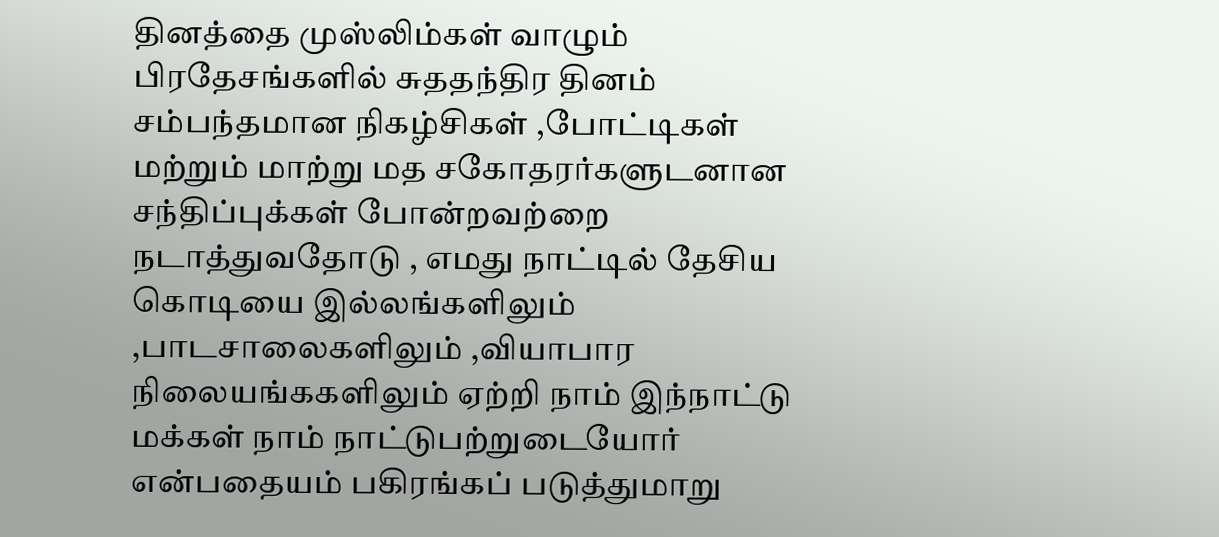தினத்தை முஸ்லிம்கள் வாழும் பிரதேசங்களில் சுததந்திர தினம் சம்பந்தமான நிகழ்சிகள் ,போட்டிகள் மற்றும் மாற்று மத சகோதரர்களுடனான சந்திப்புக்கள் போன்றவற்றை நடாத்துவதோடு , எமது நாட்டில் தேசிய கொடியை இல்லங்களிலும் ,பாடசாலைகளிலும் ,வியாபார நிலையங்ககளிலும் ஏற்றி நாம் இந்நாட்டு மக்கள் நாம் நாட்டுபற்றுடையோர் என்பதையம் பகிரங்கப் படுத்துமாறு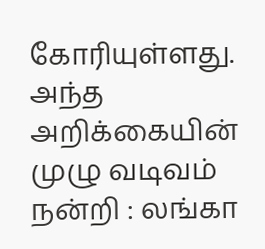கோரியுள்ளது. அந்த அறிக்கையின் முழு வடிவம்
நன்றி : லங்கா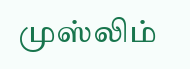முஸ்லிம்